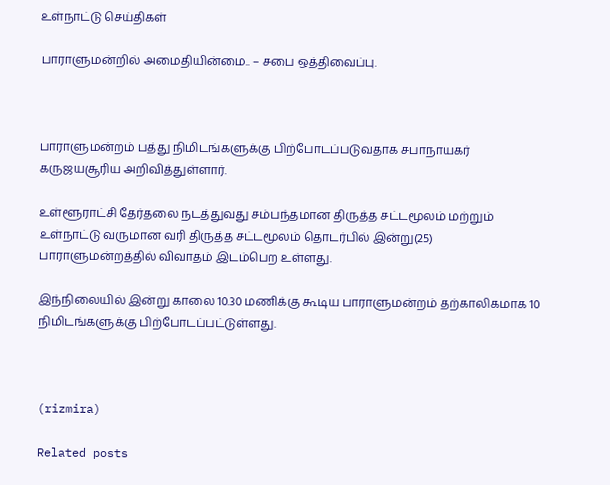உள்நாட்டு செய்திகள்

பாராளுமன்றில் அமைதியின்மை.. – சபை ஒத்திவைப்பு.



பாராளுமன்றம் பத்து நிமிடங்களுக்கு பிற்போடப்படுவதாக சபாநாயகர் கருஜயசூரிய அறிவித்துள்ளார்.

உள்ளூராட்சி தேர்தலை நடத்துவது சம்பந்தமான திருத்த சட்டமூலம் மற்றும் உள்நாட்டு வருமான வரி திருத்த சட்டமூலம் தொடர்பில் இன்று(25) பாராளுமன்றத்தில் விவாதம் இடம்பெற உள்ளது.

இந்நிலையில் இன்று காலை 10.30 மணிக்கு கூடிய பாராளுமன்றம் தற்காலிகமாக 10 நிமிடங்களுக்கு பிற்போடப்பட்டுள்ளது.



(rizmira)

Related posts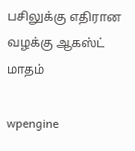பசிலுக்கு எதிரான வழக்கு ஆகஸ்ட் மாதம்

wpengine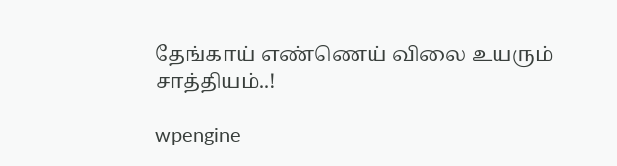தேங்காய் எண்ணெய் விலை உயரும் சாத்தியம்..!

wpengine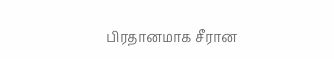பிரதானமாக சீரான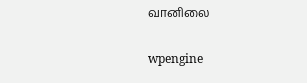வானிலை

wpengine